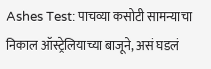Ashes Test: पाचव्या कसोटी सामन्याचा निकाल ऑस्ट्रेलियाच्या बाजूने, असं घडलं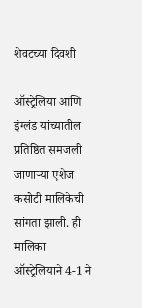शेवटच्या दिवशी

ऑस्ट्रेलिया आणि इंग्लंड यांच्यातील प्रतिष्ठित समजली जाणाऱ्या एशेज कसोटी मालिकेची सांगता झाली. ही मालिका ऑस्ट्रेलियाने 4-1 ने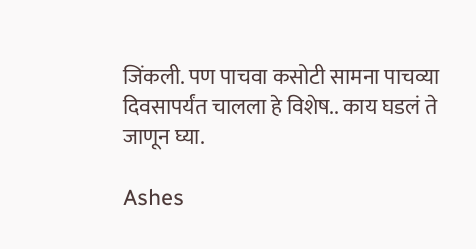जिंकली. पण पाचवा कसोटी सामना पाचव्या दिवसापर्यंत चालला हे विशेष.. काय घडलं ते जाणून घ्या.

Ashes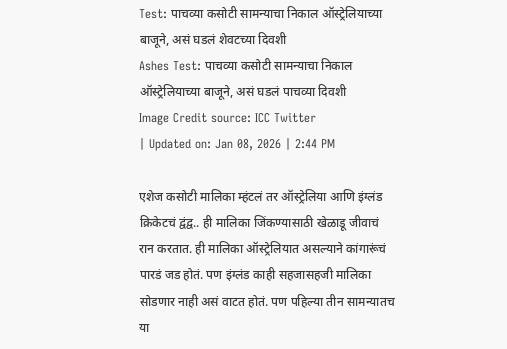Test: पाचव्या कसोटी सामन्याचा निकाल ऑस्ट्रेलियाच्या बाजूने, असं घडलं शेवटच्या दिवशी
Ashes Test: पाचव्या कसोटी सामन्याचा निकाल ऑस्ट्रेलियाच्या बाजूने, असं घडलं पाचव्या दिवशी
Image Credit source: ICC Twitter
| Updated on: Jan 08, 2026 | 2:44 PM

एशेज कसोटी मालिका म्हंटलं तर ऑस्ट्रेलिया आणि इंग्लंड क्रिकेटचं द्वंद्व.. ही मालिका जिंकण्यासाठी खेळाडू जीवाचं रान करतात. ही मालिका ऑस्ट्रेलियात असल्याने कांगारूंचं पारडं जड होतं. पण इंग्लंड काही सहजासहजी मालिका सोडणार नाही असं वाटत होतं. पण पहिल्या तीन सामन्यातच या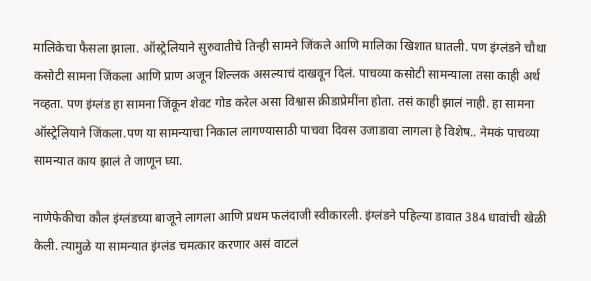मालिकेचा फैसला झाला. ऑस्ट्रेलियाने सुरुवातीचे तिन्ही सामने जिंकले आणि मालिका खिशात घातली. पण इंग्लंडने चौथा कसोटी सामना जिंकला आणि प्राण अजून शिल्लक असल्याचं दाखवून दिलं. पाचव्या कसोटी सामन्याला तसा काही अर्थ नव्हता. पण इंग्लंड हा सामना जिंकून शेवट गोड करेल असा विश्वास क्रीडाप्रेमींना होता. तसं काही झालं नाही. हा सामना ऑस्ट्रेलियाने जिंकला.पण या सामन्याचा निकाल लागण्यासाठी पाचवा दिवस उजाडावा लागला हे विशेष.. नेमकं पाचव्या सामन्यात काय झालं ते जाणून घ्या.

नाणेफेकीचा कौल इंग्लंडच्या बाजूने लागला आणि प्रथम फलंदाजी स्वीकारली. इंग्लंडने पहिल्या डावात 384 धावांची खेळी केली. त्यामुळे या सामन्यात इंग्लंड चमत्कार करणार असं वाटलं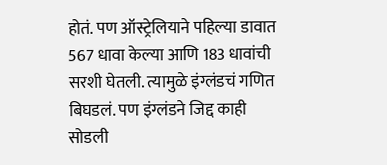होतं. पण ऑस्ट्रेलियाने पहिल्या डावात 567 धावा केल्या आणि 183 धावांची सरशी घेतली. त्यामुळे इंग्लंडचं गणित बिघडलं. पण इंग्लंडने जिद्द काही सोडली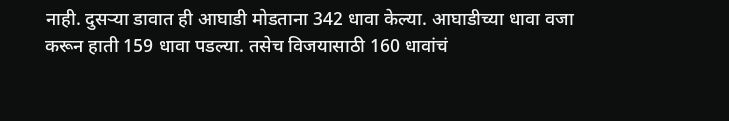नाही. दुसऱ्या डावात ही आघाडी मोडताना 342 धावा केल्या. आघाडीच्या धावा वजा करून हाती 159 धावा पडल्या. तसेच विजयासाठी 160 धावांचं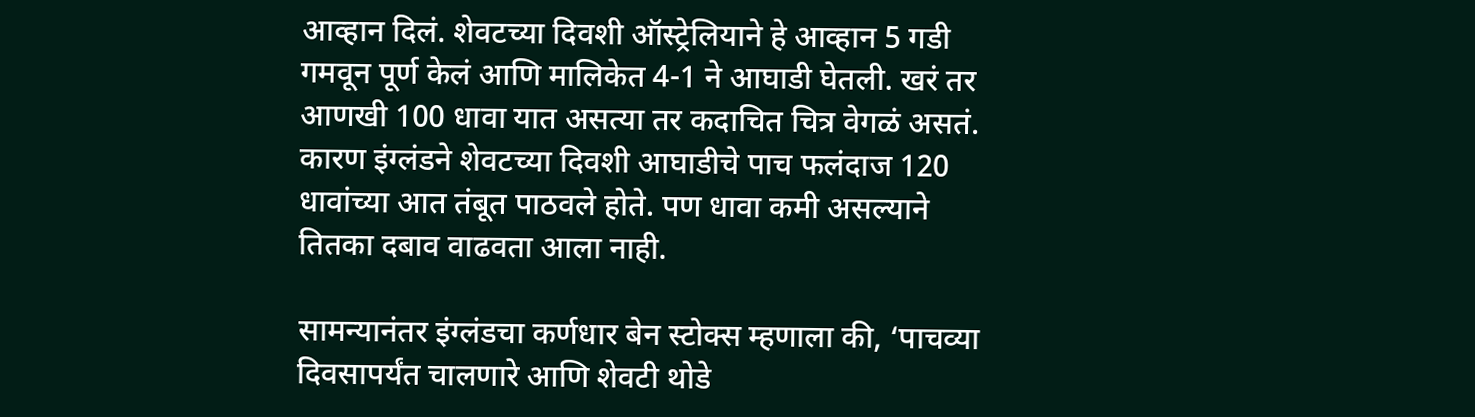आव्हान दिलं. शेवटच्या दिवशी ऑस्ट्रेलियाने हे आव्हान 5 गडी गमवून पूर्ण केलं आणि मालिकेत 4-1 ने आघाडी घेतली. खरं तर आणखी 100 धावा यात असत्या तर कदाचित चित्र वेगळं असतं. कारण इंग्लंडने शेवटच्या दिवशी आघाडीचे पाच फलंदाज 120 धावांच्या आत तंबूत पाठवले होते. पण धावा कमी असल्याने तितका दबाव वाढवता आला नाही.

सामन्यानंतर इंग्लंडचा कर्णधार बेन स्टोक्स म्हणाला की, ‘पाचव्या दिवसापर्यंत चालणारे आणि शेवटी थोडे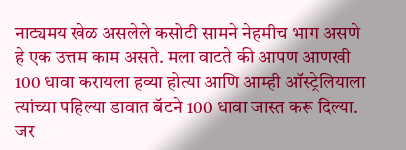नाट्यमय खेळ असलेले कसोटी सामने नेहमीच भाग असणे हे एक उत्तम काम असते. मला वाटते की आपण आणखी 100 धावा करायला हव्या होत्या आणि आम्ही ऑस्ट्रेलियाला त्यांच्या पहिल्या डावात बॅटने 100 धावा जास्त करू दिल्या. जर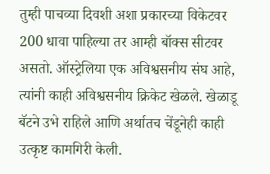तुम्ही पाचव्या दिवशी अशा प्रकारच्या विकेटवर 200 धावा पाहिल्या तर आम्ही बॉक्स सीटवर असतो. ऑस्ट्रेलिया एक अविश्वसनीय संघ आहे, त्यांनी काही अविश्वसनीय क्रिकेट खेळले. खेळाडू बॅटने उभे राहिले आणि अर्थातच चेंडूनेही काही उत्कृष्ट कामगिरी केली.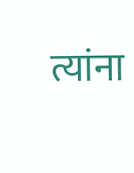त्यांना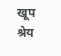खूप श्रेय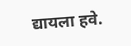द्यायला हवे.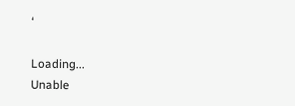‘

Loading...
Unable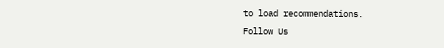to load recommendations.
Follow Us